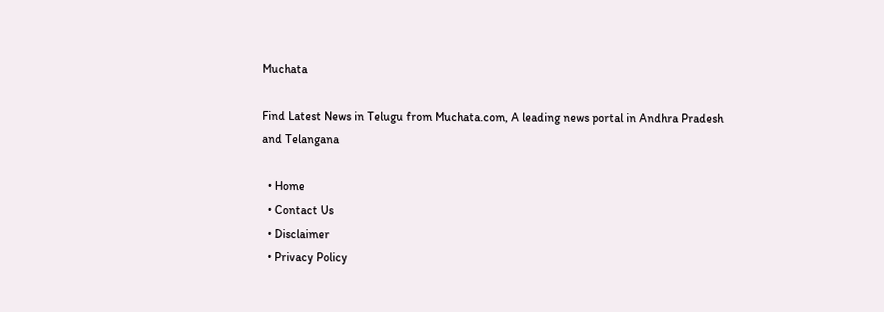Muchata

Find Latest News in Telugu from Muchata.com, A leading news portal in Andhra Pradesh and Telangana

  • Home
  • Contact Us
  • Disclaimer
  • Privacy Policy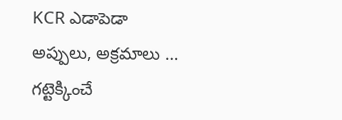KCR ఎడాపెడా అప్పులు, అక్రమాలు … గట్టెక్కించే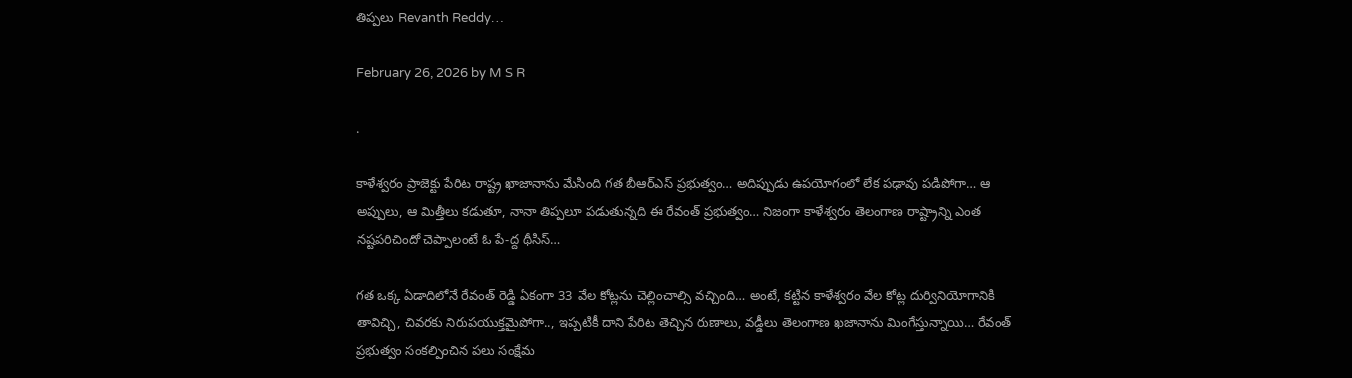తిప్పలు Revanth Reddy…

February 26, 2026 by M S R

.

కాళేశ్వరం ప్రాజెక్టు పేరిట రాష్ట్ర ఖాజానాను మేసింది గత బీఆర్ఎస్ ప్రభుత్వం… అదిప్పుడు ఉపయోగంలో లేక పఢావు పడిపోగా… ఆ అప్పులు, ఆ మిత్తీలు కడుతూ, నానా తిప్పలూ పడుతున్నది ఈ రేవంత్ ప్రభుత్వం… నిజంగా కాళేశ్వరం తెలంగాణ రాష్ట్రాన్ని ఎంత నష్టపరిచిందో చెప్పాలంటే ఓ పే-ద్ద థీసిస్…

గత ఒక్క ఏడాదిలోనే రేవంత్ రెడ్డి ఏకంగా 33 వేల కోట్లను చెల్లించాల్సి వచ్చింది… అంటే, కట్టిన కాళేశ్వరం వేల కోట్ల దుర్వినియోగానికి తావిచ్చి, చివరకు నిరుపయుక్తమైపోగా.., ఇప్పటికీ దాని పేరిట తెచ్చిన రుణాలు, వడ్డీలు తెలంగాణ ఖజానాను మింగేస్తున్నాయి… రేవంత్ ప్రభుత్వం సంకల్పించిన పలు సంక్షేమ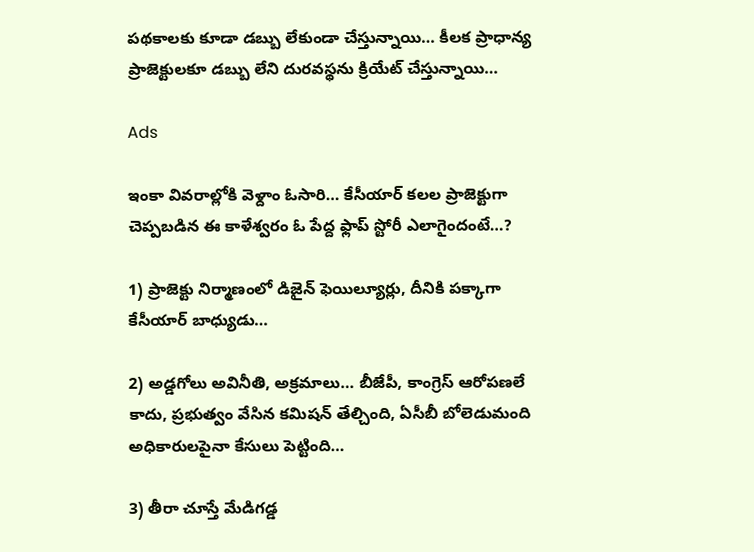పథకాలకు కూడా డబ్బు లేకుండా చేస్తున్నాయి… కీలక ప్రాధాన్య ప్రాజెక్టులకూ డబ్బు లేని దురవస్థను క్రియేట్ చేస్తున్నాయి…

Ads

ఇంకా వివరాల్లోకి వెళ్దాం ఓసారి… కేసీయార్ కలల ప్రాజెక్టుగా చెప్పబడిన ఈ కాళేశ్వరం ఓ పేద్ద ఫ్లాప్ స్టోరీ ఎలాగైందంటే…?

1) ప్రాజెక్టు నిర్మాణంలో డిజైన్ ఫెయిల్యూర్లు, దీనికి పక్కాగా కేసీయార్ బాధ్యుడు…

2) అడ్డగోలు అవినీతి, అక్రమాలు… బీజేపీ, కాంగ్రెస్ ఆరోపణలే కాదు, ప్రభుత్వం వేసిన కమిషన్ తేల్చింది, ఏసీబీ బోలెడుమంది అధికారులపైనా కేసులు పెట్టింది…

3) తీరా చూస్తే మేడిగడ్డ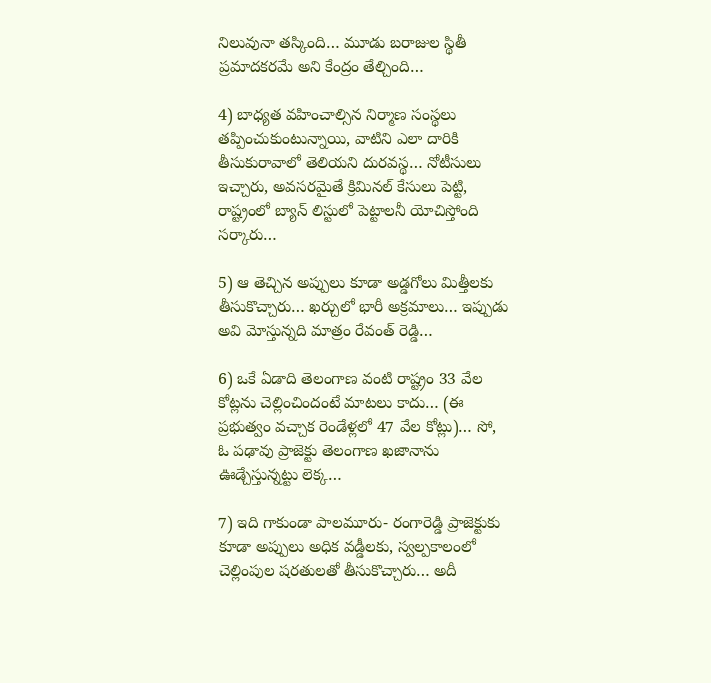నిలువునా తస్కింది… మూడు బరాజుల స్థితీ ప్రమాదకరమే అని కేంద్రం తేల్చింది…

4) బాధ్యత వహించాల్సిన నిర్మాణ సంస్థలు తప్పించుకుంటున్నాయి, వాటిని ఎలా దారికి తీసుకురావాలో తెలియని దురవస్థ… నోటీసులు ఇచ్చారు, అవసరమైతే క్రిమినల్ కేసులు పెట్టి, రాష్ట్రంలో బ్యాన్ లిస్టులో పెట్టాలనీ యోచిస్తోంది సర్కారు…

5) ఆ తెచ్చిన అప్పులు కూడా అడ్డగోలు మిత్తీలకు తీసుకొచ్చారు… ఖర్చులో భారీ అక్రమాలు… ఇప్పుడు అవి మోస్తున్నది మాత్రం రేవంత్ రెడ్డి…

6) ఒకే ఏడాది తెలంగాణ వంటి రాష్ట్రం 33 వేల కోట్లను చెల్లించిందంటే మాటలు కాదు… (ఈ ప్రభుత్వం వచ్చాక రెండేళ్లలో 47 వేల కోట్లు)… సో, ఓ పఢావు ప్రాజెక్టు తెలంగాణ ఖజానాను ఊడ్చేస్తున్నట్టు లెక్క…

7) ఇది గాకుండా పాలమూరు- రంగారెడ్డి ప్రాజెక్టుకు కూడా అప్పులు అధిక వడ్డీలకు, స్వల్పకాలంలో చెల్లింపుల షరతులతో తీసుకొచ్చారు… అదీ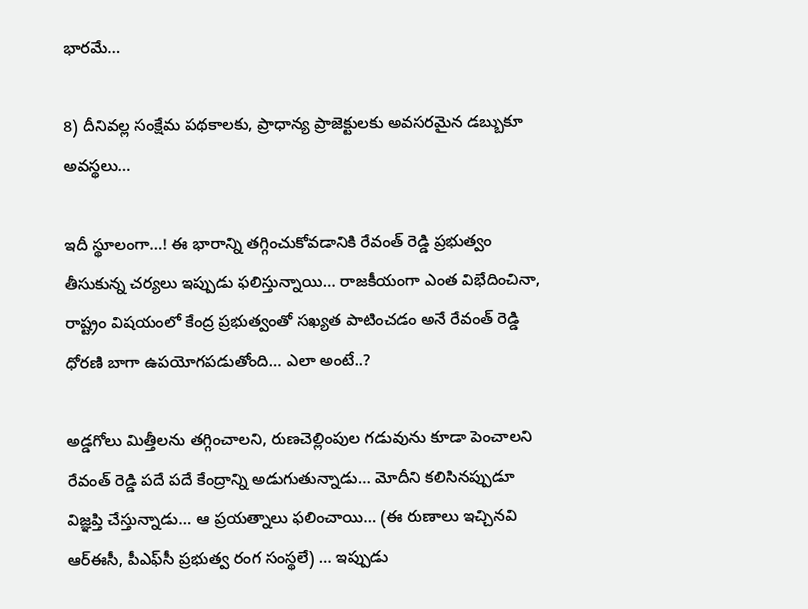భారమే…

8) దీనివల్ల సంక్షేమ పథకాలకు, ప్రాధాన్య ప్రాజెక్టులకు అవసరమైన డబ్బుకూ అవస్థలు…

ఇదీ స్థూలంగా…! ఈ భారాన్ని తగ్గించుకోవడానికి రేవంత్ రెడ్డి ప్రభుత్వం తీసుకున్న చర్యలు ఇప్పుడు ఫలిస్తున్నాయి… రాజకీయంగా ఎంత విభేదించినా, రాష్ట్రం విషయంలో కేంద్ర ప్రభుత్వంతో సఖ్యత పాటించడం అనే రేవంత్ రెడ్డి ధోరణి బాగా ఉపయోగపడుతోంది… ఎలా అంటే..?

అడ్డగోలు మిత్తీలను తగ్గించాలని, రుణచెల్లింపుల గడువును కూడా పెంచాలని రేవంత్ రెడ్డి పదే పదే కేంద్రాన్ని అడుగుతున్నాడు… మోదీని కలిసినప్పుడూ విజ్ఞప్తి చేస్తున్నాడు… ఆ ప్రయత్నాలు ఫలించాయి… (ఈ రుణాలు ఇచ్చినవి ఆర్ఈసీ, పీఎఫ్‌సీ ప్రభుత్వ రంగ సంస్థలే) … ఇప్పుడు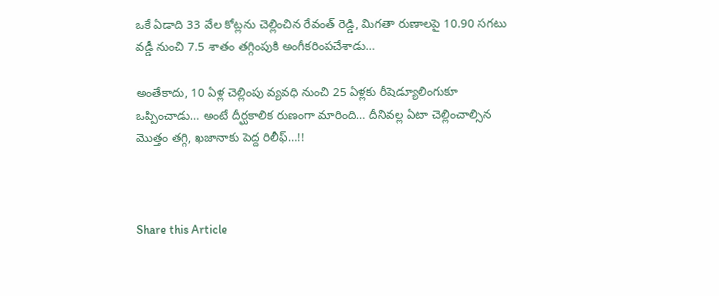ఒకే ఏడాది 33 వేల కోట్లను చెల్లించిన రేవంత్ రెడ్డి, మిగతా రుణాలపై 10.90 సగటు వడ్డీ నుంచి 7.5 శాతం తగ్గింపుకి అంగీకరింపచేశాడు…

అంతేకాదు, 10 ఏళ్ల చెల్లింపు వ్యవధి నుంచి 25 ఏళ్లకు రీషెడ్యూలింగుకూ ఒప్పించాడు… అంటే దీర్ఘకాలిక రుణంగా మారింది… దీనివల్ల ఏటా చెల్లించాల్సిన మొత్తం తగ్గి, ఖజానాకు పెద్ద రిలీఫ్…!!



Share this Article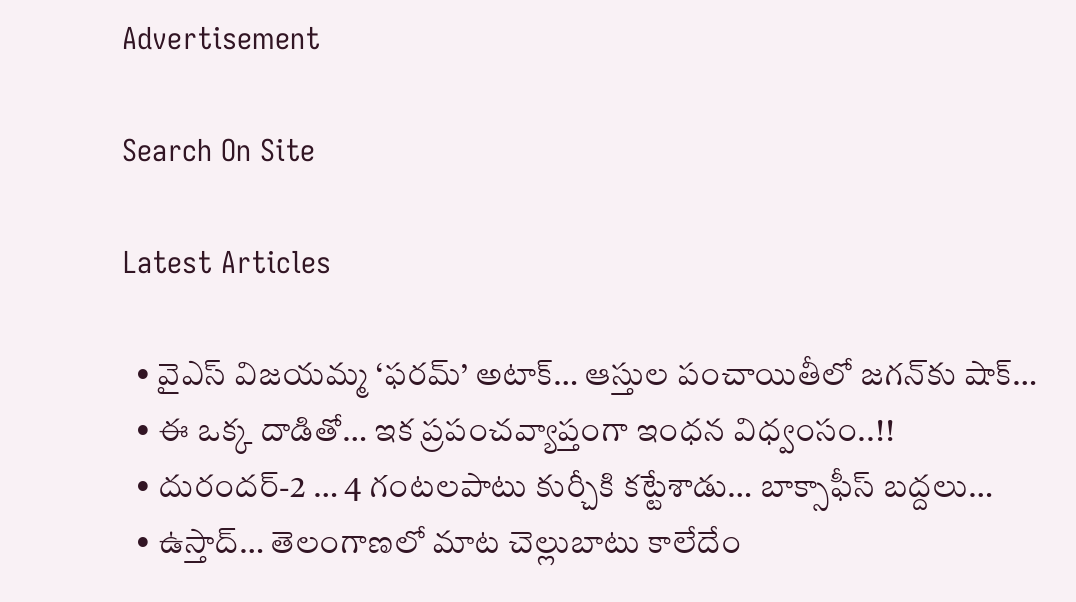Advertisement

Search On Site

Latest Articles

  • వైఎస్ విజయమ్మ ‘ఫరమ్’ అటాక్… ఆస్తుల పంచాయితీలో జగన్‌కు షాక్…
  • ఈ ఒక్క దాడితో… ఇక ప్రపంచవ్యాప్తంగా ఇంధన విధ్వంసం..!!
  • దురందర్-2 … 4 గంటలపాటు కుర్చీకి కట్టేశాడు… బాక్సాఫీస్ బద్దలు…
  • ఉస్తాద్… తెలంగాణలో మాట చెల్లుబాటు కాలేదేం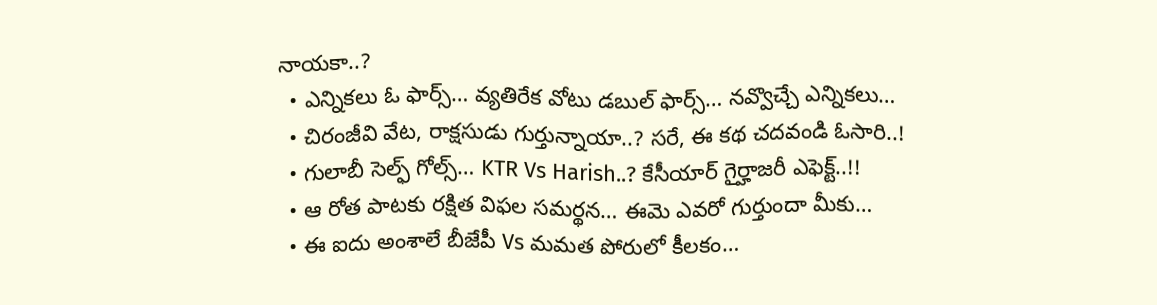నాయకా..?
  • ఎన్నికలు ఓ ఫార్స్… వ్యతిరేక వోటు డబుల్ ఫార్స్… నవ్వొచ్చే ఎన్నికలు…
  • చిరంజీవి వేట, రాక్షసుడు గుర్తున్నాయా..? సరే, ఈ కథ చదవండి ఓసారి..!
  • గులాబీ సెల్ఫ్ గోల్స్… KTR Vs Harish..? కేసీయార్ గైర్హాజరీ ఎఫెక్ట్..!!
  • ఆ రోత పాటకు రక్షిత విఫల సమర్థన… ఈమె ఎవరో గుర్తుందా మీకు…
  • ఈ ఐదు అంశాలే బీజేపీ Vs మమత పోరులో కీలకం…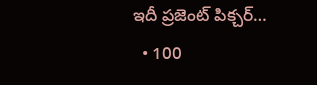ఇదీ ప్రజెంట్ పిక్చర్…
  • 100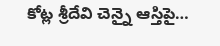కోట్ల శ్రీదేవి చెన్నై ఆస్తిపై…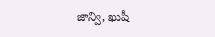జాన్వి, ఖుషీ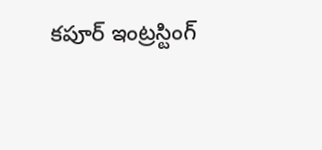కపూర్ ఇంట్రస్టింగ్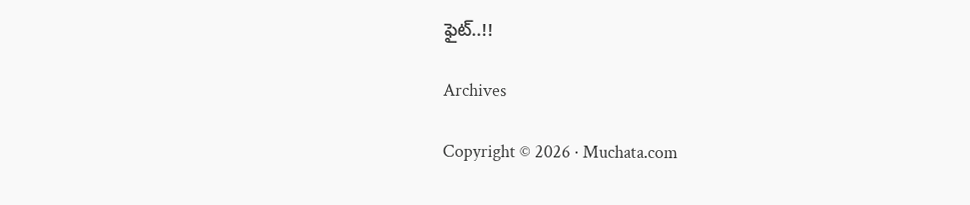ఫైట్..!!

Archives

Copyright © 2026 · Muchata.com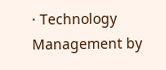· Technology Management by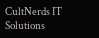CultNerds IT Solutions